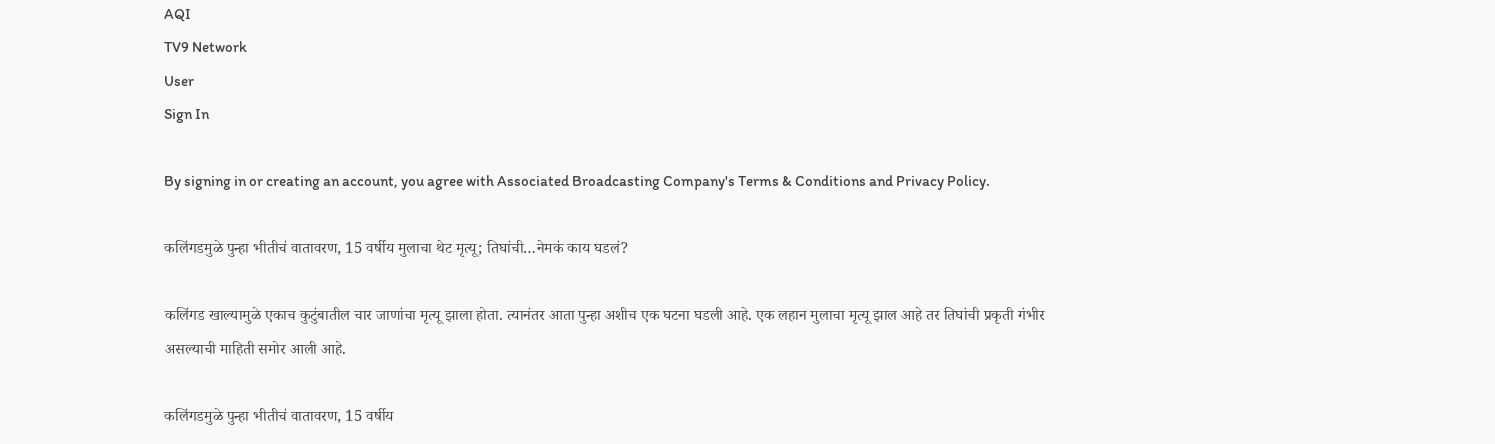AQI
TV9 Network
User
Sign In

By signing in or creating an account, you agree with Associated Broadcasting Company's Terms & Conditions and Privacy Policy.

कलिंगडमुळे पुन्हा भीतीचं वातावरण, 15 वर्षीय मुलाचा थेट मृत्यू; तिघांची…नेमकं काय घडलं?

कलिंगड खाल्यामुळे एकाच कुटुंबातील चार जाणांचा मृत्यू झाला होता. त्यानंतर आता पुन्हा अशीच एक घटना घडली आहे. एक लहान मुलाचा मृत्यू झाल आहे तर तिघांची प्रकृती गंभीर असल्याची माहिती समोर आली आहे.

कलिंगडमुळे पुन्हा भीतीचं वातावरण, 15 वर्षीय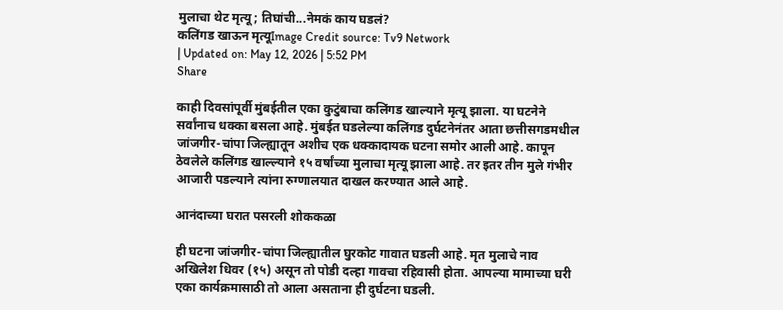मुलाचा थेट मृत्यू; तिघांची...नेमकं काय घडलं?
कलिंगड खाऊन मृत्यूImage Credit source: Tv9 Network
| Updated on: May 12, 2026 | 5:52 PM
Share

काही दिवसांपूर्वी मुंबईतील एका कुटुंबाचा कलिंगड खाल्याने मृत्यू झाला. या घटनेने सर्वांनाच धक्का बसला आहे. मुंबईत घडलेल्या कलिंगड दुर्घटनेनंतर आता छत्तीसगडमधील जांजगीर-चांपा जिल्ह्यातून अशीच एक धक्कादायक घटना समोर आली आहे. कापून ठेवलेले कलिंगड खाल्ल्याने १५ वर्षांच्या मुलाचा मृत्यू झाला आहे. तर इतर तीन मुले गंभीर आजारी पडल्याने त्यांना रुग्णालयात दाखल करण्यात आले आहे.

आनंदाच्या घरात पसरली शोककळा

ही घटना जांजगीर-चांपा जिल्ह्यातील घुरकोट गावात घडली आहे. मृत मुलाचे नाव अखिलेश धिवर (१५) असून तो पोडी दल्हा गावचा रहिवासी होता. आपल्या मामाच्या घरी एका कार्यक्रमासाठी तो आला असताना ही दुर्घटना घडली.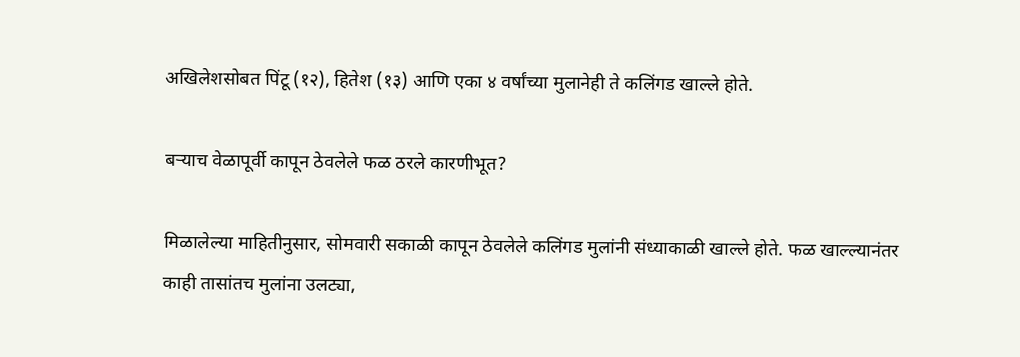अखिलेशसोबत पिंटू (१२), हितेश (१३) आणि एका ४ वर्षांच्या मुलानेही ते कलिंगड खाल्ले होते.

बऱ्याच वेळापूर्वी कापून ठेवलेले फळ ठरले कारणीभूत?

मिळालेल्या माहितीनुसार, सोमवारी सकाळी कापून ठेवलेले कलिंगड मुलांनी संध्याकाळी खाल्ले होते. फळ खाल्ल्यानंतर काही तासांतच मुलांना उलट्या,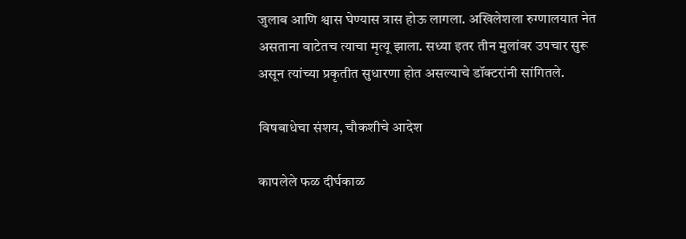जुलाब आणि श्वास घेण्यास त्रास होऊ लागला. अखिलेशला रुग्णालयात नेत असताना वाटेतच त्याचा मृत्यू झाला. सध्या इतर तीन मुलांवर उपचार सुरू असून त्यांच्या प्रकृतीत सुधारणा होत असल्याचे डॉक्टरांनी सांगितले.

विषबाधेचा संशय, चौकशीचे आदेश

कापलेले फळ दीर्घकाळ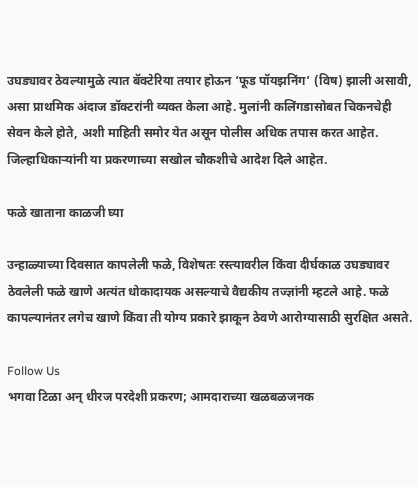उघड्यावर ठेवल्यामुळे त्यात बॅक्टेरिया तयार होऊन ‘फूड पॉयझनिंग’ (विष) झाली असावी, असा प्राथमिक अंदाज डॉक्टरांनी व्यक्त केला आहे. मुलांनी कलिंगडासोबत चिकनचेही सेवन केले होते, अशी माहिती समोर येत असून पोलीस अधिक तपास करत आहेत. जिल्हाधिकाऱ्यांनी या प्रकरणाच्या सखोल चौकशीचे आदेश दिले आहेत.

फळे खाताना काळजी घ्या

उन्हाळ्याच्या दिवसात कापलेली फळे, विशेषतः रस्त्यावरील किंवा दीर्घकाळ उघड्यावर ठेवलेली फळे खाणे अत्यंत धोकादायक असल्याचे वैद्यकीय तज्ज्ञांनी म्हटले आहे. फळे कापल्यानंतर लगेच खाणे किंवा ती योग्य प्रकारे झाकून ठेवणे आरोग्यासाठी सुरक्षित असते.

Follow Us
भगवा टिळा अन् धीरज परदेशी प्रकरण; आमदाराच्या खळबळजनक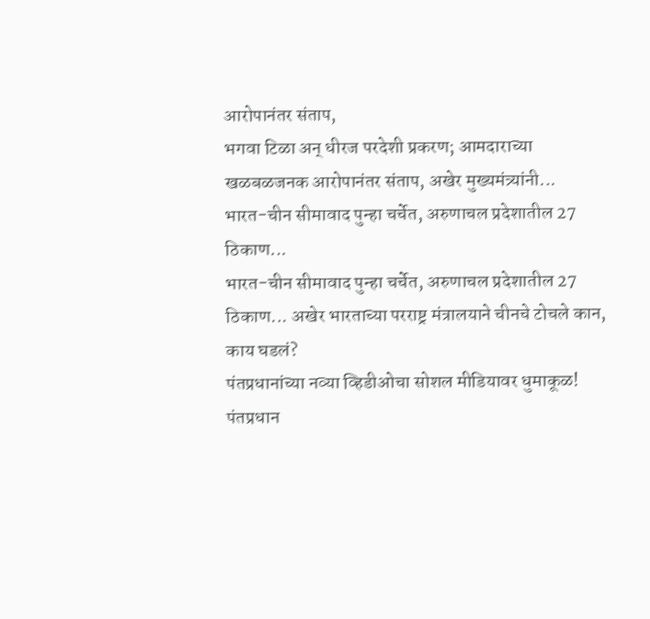आरोपानंतर संताप,
भगवा टिळा अन् धीरज परदेशी प्रकरण; आमदाराच्या खळबळजनक आरोपानंतर संताप, अखेर मुख्यमंत्र्यांनी...
भारत-चीन सीमावाद पुन्हा चर्चेत, अरुणाचल प्रदेशातील 27 ठिकाण...
भारत-चीन सीमावाद पुन्हा चर्चेत, अरुणाचल प्रदेशातील 27 ठिकाण... अखेर भारताच्या परराष्ट्र मंत्रालयाने चीनचे टोचले कान, काय घडलं?
पंतप्रधानांच्या नव्या व्हिडीओचा सोशल मीडियावर धुमाकूळ!
पंतप्रधान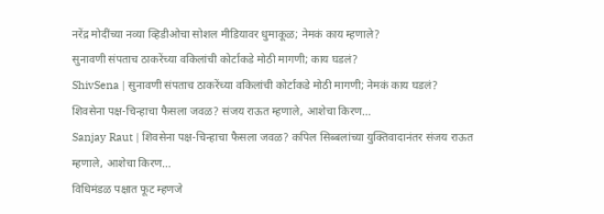नरेंद्र मोदींच्या नव्या व्हिडीओचा सोशल मीडियावर धुमाकूळ; नेमकं काय म्हणाले?
सुनावणी संपताच ठाकरेंच्या वकिलांची कोर्टाकडे मोठी मागणी; काय घडलं?
ShivSena | सुनावणी संपताच ठाकरेंच्या वकिलांची कोर्टाकडे मोठी मागणी; नेमकं काय घडलं?
शिवसेना पक्ष-चिन्हाचा फैसला जवळ? संजय राऊत म्हणाले, आशेचा किरण...
Sanjay Raut | शिवसेना पक्ष-चिन्हाचा फैसला जवळ? कपिल सिब्बलांच्या युक्तिवादानंतर संजय राऊत म्हणाले, आशेचा किरण...
विधिमंडळ पक्षात फूट म्हणजे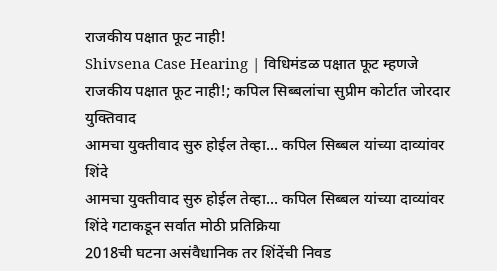राजकीय पक्षात फूट नाही!
Shivsena Case Hearing | विधिमंडळ पक्षात फूट म्हणजे राजकीय पक्षात फूट नाही!; कपिल सिब्बलांचा सुप्रीम कोर्टात जोरदार युक्तिवाद
आमचा युक्तीवाद सुरु होईल तेव्हा... कपिल सिब्बल यांच्या दाव्यांवर शिंदे
आमचा युक्तीवाद सुरु होईल तेव्हा... कपिल सिब्बल यांच्या दाव्यांवर शिंदे गटाकडून सर्वात मोठी प्रतिक्रिया
2018ची घटना असंवैधानिक तर शिंदेंची निवड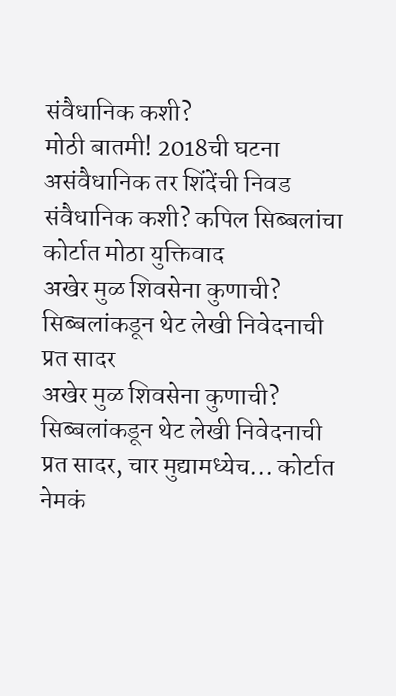संवैधानिक कशी?
मोठी बातमी! 2018ची घटना असंवैधानिक तर शिंदेंची निवड संवैधानिक कशी? कपिल सिब्बलांचा कोर्टात मोठा युक्तिवाद
अखेर मुळ शिवसेना कुणाची? सिब्बलांकडून थेट लेखी निवेदनाची प्रत सादर
अखेर मुळ शिवसेना कुणाची? सिब्बलांकडून थेट लेखी निवेदनाची प्रत सादर, चार मुद्यामध्येच... कोर्टात नेमकं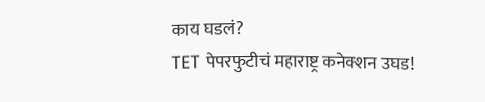काय घडलं?
TET पेपरफुटीचं महाराष्ट्र कनेक्शन उघड!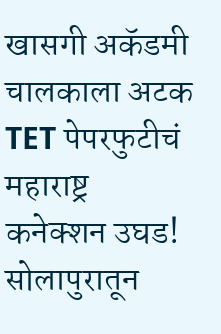खासगी अकॅडमी चालकाला अटक
TET पेपरफुटीचं महाराष्ट्र कनेक्शन उघड! सोलापुरातून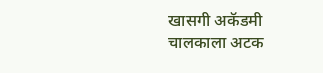खासगी अकॅडमी चालकाला अटक